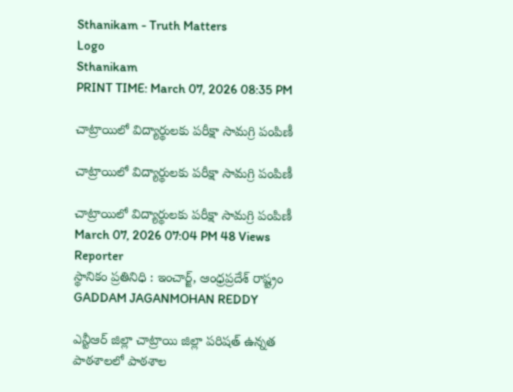Sthanikam - Truth Matters
Logo
Sthanikam
PRINT TIME: March 07, 2026 08:35 PM

చాట్రాయిలో విద్యార్థులకు పరీక్షా సామగ్రి పంపిణీ

చాట్రాయిలో విద్యార్థులకు పరీక్షా సామగ్రి పంపిణీ

చాట్రాయిలో విద్యార్థులకు పరీక్షా సామగ్రి పంపిణీ
March 07, 2026 07:04 PM 48 Views
Reporter
స్థానికం ప్రతినిధి : ఇంచార్జ్, ఆంధ్రప్రదేశ్ రాష్ట్రం
GADDAM JAGANMOHAN REDDY

ఎన్టీఆర్ జిల్లా చాట్రాయి జిల్లా పరిషత్ ఉన్నత పాఠశాలలో పాఠశాల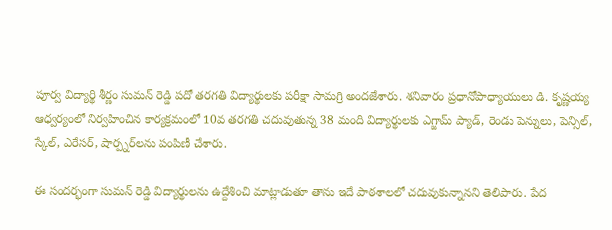పూర్వ విద్యార్థి శీర్ణం సుమన్ రెడ్డి పదో తరగతి విద్యార్థులకు పరీక్షా సామగ్రి అందజేశారు. శనివారం ప్రధానోపాధ్యాయులు డి. కృష్ణయ్య ఆధ్వర్యంలో నిర్వహించిన కార్యక్రమంలో 10వ తరగతి చదువుతున్న 38 మంది విద్యార్థులకు ఎగ్జామ్ ప్యాడ్, రెండు పెన్నులు, పెన్సిల్, స్కేల్, ఎరేసర్, షార్ప్నర్‌లను పంపిణీ చేశారు.

ఈ సందర్భంగా సుమన్ రెడ్డి విద్యార్థులను ఉద్దేశించి మాట్లాడుతూ తాను ఇదే పాఠశాలలో చదువుకున్నానని తెలిపారు. పేద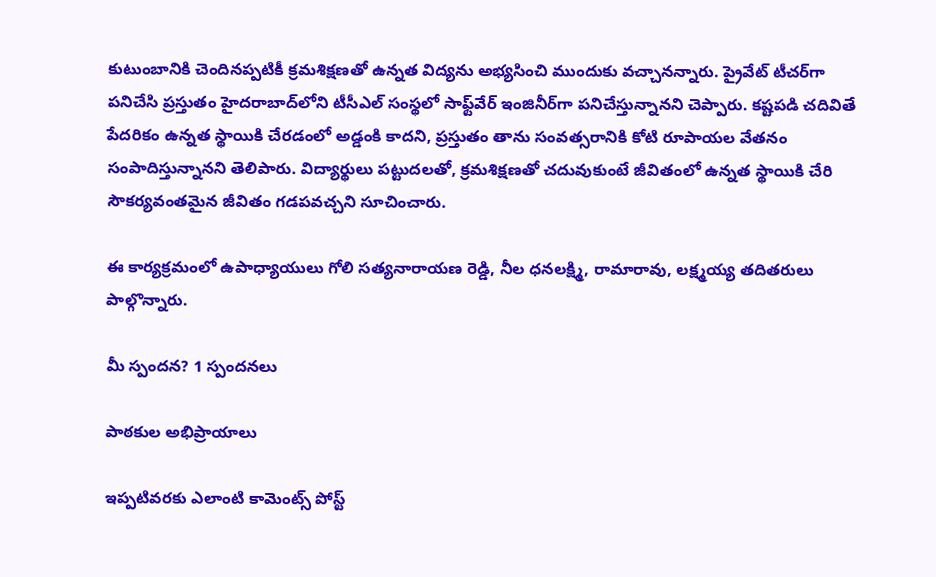కుటుంబానికి చెందినప్పటికీ క్రమశిక్షణతో ఉన్నత విద్యను అభ్యసించి ముందుకు వచ్చానన్నారు. ప్రైవేట్ టీచర్‌గా పనిచేసి ప్రస్తుతం హైదరాబాద్‌లోని టీసీఎల్ సంస్థలో సాఫ్ట్‌వేర్ ఇంజినీర్‌గా పనిచేస్తున్నానని చెప్పారు. కష్టపడి చదివితే పేదరికం ఉన్నత స్థాయికి చేరడంలో అడ్డంకి కాదని, ప్రస్తుతం తాను సంవత్సరానికి కోటి రూపాయల వేతనం సంపాదిస్తున్నానని తెలిపారు. విద్యార్థులు పట్టుదలతో, క్రమశిక్షణతో చదువుకుంటే జీవితంలో ఉన్నత స్థాయికి చేరి సౌకర్యవంతమైన జీవితం గడపవచ్చని సూచించారు.

ఈ కార్యక్రమంలో ఉపాధ్యాయులు గోలి సత్యనారాయణ రెడ్డి, నీల ధనలక్ష్మి, రామారావు, లక్ష్మయ్య తదితరులు పాల్గొన్నారు.

మీ స్పందన? 1 స్పందనలు

పాఠకుల అభిప్రాయాలు

ఇప్పటివరకు ఎలాంటి కామెంట్స్ పోస్ట్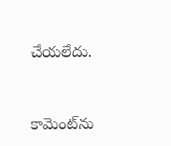చేయలేదు.


కామెంట్‌ను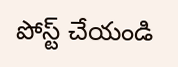పోస్ట్ చేయండి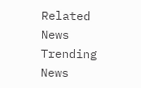Related News
Trending News